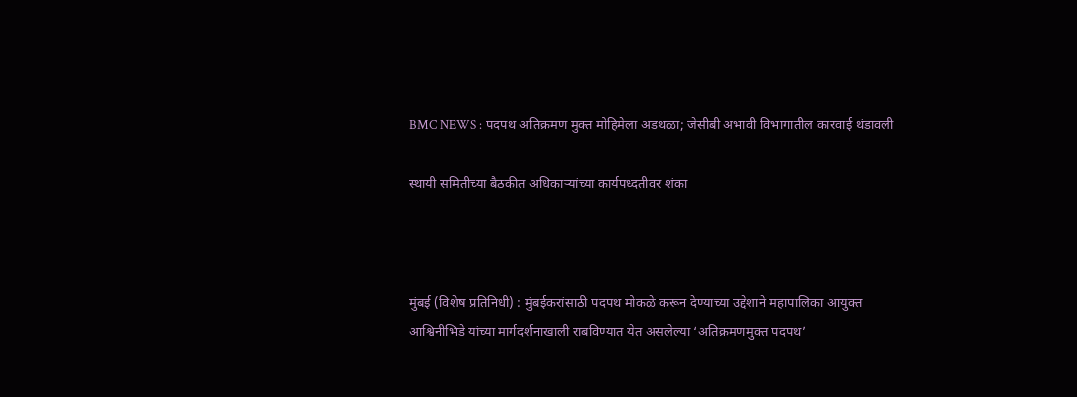BMC NEWS : पदपथ अतिक्रमण मुक्त मोहिमेला अडथळा; जेसीबी अभावी विभागातील कारवाई थंडावली

स्थायी समितीच्या बैठकीत अधिकाऱ्यांच्या कार्यपध्दतीवर शंका



मुंबई (विशेष प्रतिनिधी) : मुंबईकरांसाठी पदपथ मोकळे करून देण्याच्या उद्देशाने महापालिका आयुक्त आश्विनीभिडे यांच्या मार्गदर्शनाखाली राबविण्यात येत असलेल्या ‘अतिक्रमणमुक्त पदपथ’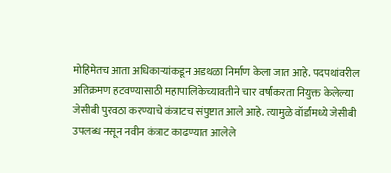मोहिमेतच आता अधिकाऱ्यांकडून अडथळा निर्माण केला जात आहे. पदपथांवरील अतिक्रमण हटवण्यासाठी महापालिकेच्यावतीने चार वर्षांकरता नियुक्त केलेल्या जेसीबी पुरवठा करण्याचे कंत्राटच संपुष्टात आले आहे. त्यामुळे वॉर्डांमध्ये जेसीबी उपलब्ध नसून नवीन कंत्राट काढण्यात आलेले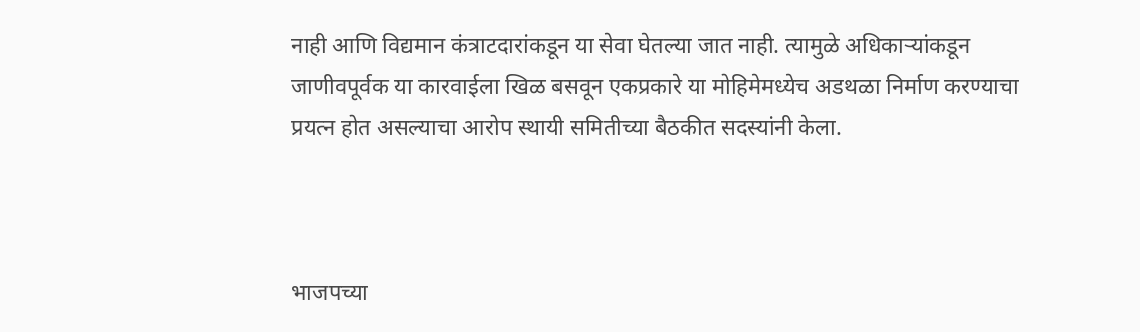नाही आणि विद्यमान कंत्राटदारांकडून या सेवा घेतल्या जात नाही. त्यामुळे अधिकाऱ्यांकडून जाणीवपूर्वक या कारवाईला खिळ बसवून एकप्रकारे या मोहिमेमध्येच अडथळा निर्माण करण्याचा प्रयत्न होत असल्याचा आरोप स्थायी समितीच्या बैठकीत सदस्यांनी केला.



भाजपच्या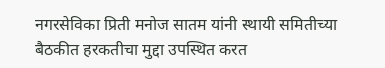नगरसेविका प्रिती मनोज सातम यांनी स्थायी समितीच्या बैठकीत हरकतीचा मुद्दा उपस्थित करत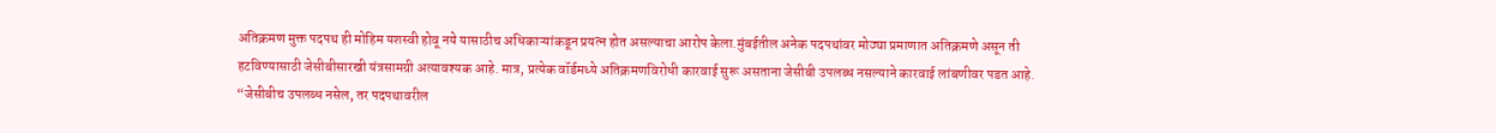अतिक्रमण मुक्त पदपथ ही मोहिम यशस्वी होवू नये यासाठीच अधिकाऱ्यांकडून प्रयत्न होत असल्याचा आरोप केला.मुंबईतील अनेक पदपथांवर मोठ्या प्रमाणात अतिक्रमणे असून ती हटविण्यासाठी जेसीबीसारखी यंत्रसामग्री अत्यावश्यक आहे. मात्र, प्रत्येक वॉर्डमध्ये अतिक्रमणविरोधी कारवाई सुरू असताना जेसीबी उपलब्ध नसल्याने कारवाई लांबणीवर पडत आहे. “जेसीबीच उपलब्ध नसेल, तर पदपथावरील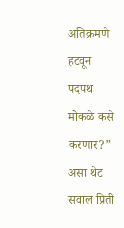अतिक्रमणे हटवून पदपथ मोकळे कसे करणार?” असा थेट सवाल प्रिती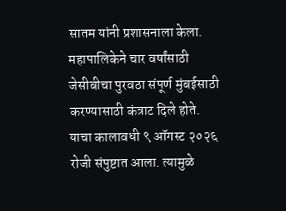सातम यांनी प्रशासनाला केला. महापालिकेने चार वर्षांसाठी जेसीबीचा पुरवठा संपूर्ण मुंबईसाठी करण्यासाठी कंत्राट दिले होते. याचा कालावधी ९ ऑगस्ट २०२६ रोजी संपुष्टात आला. त्यामुळे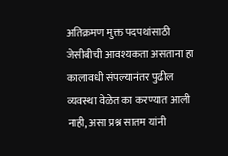अतिक्रमण मुक्त पदपथांसाठी जेसीबीची आवश्यकता असताना हा कालावधी संपल्यानंतर पुढील व्यवस्था वेळेत का करण्यात आली नाही, असा प्रश्न सातम यांनी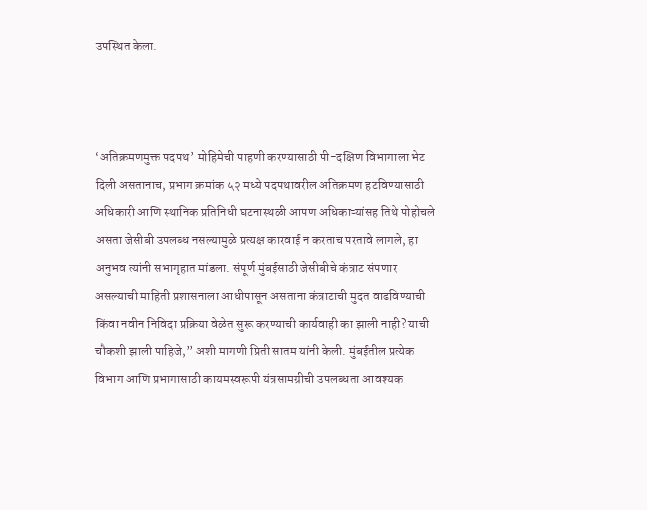उपस्थित केला.



‘अतिक्रमणमुक्त पदपथ’ मोहिमेची पाहणी करण्यासाठी पी-दक्षिण विभागाला भेट दिली असतानाच, प्रभाग क्रमांक ५२ मध्ये पदपथावरील अतिक्रमण हटविण्यासाठी अधिकारी आणि स्थानिक प्रतिनिधी घटनास्थळी आपण अधिकाऱ्यांसह तिथे पोहोचले असता जेसीबी उपलब्ध नसल्यामुळे प्रत्यक्ष कारवाई न करताच परतावे लागले, हा अनुभव त्यांनी सभागृहात मांडला. संपूर्ण मुंबईसाठी जेसीबीचे कंत्राट संपणार असल्याची माहिती प्रशासनाला आधीपासून असताना कंत्राटाची मुदत वाढविण्याची किंवा नवीन निविदा प्रक्रिया वेळेत सुरू करण्याची कार्यवाही का झाली नाही? याची चौकशी झाली पाहिजे,” अशी मागणी प्रिती सातम यांनी केली. मुंबईतील प्रत्येक विभाग आणि प्रभागासाठी कायमस्वरूपी यंत्रसामग्रीची उपलब्धता आवश्यक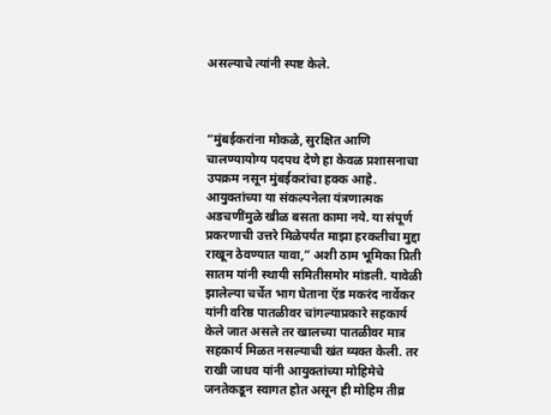असल्याचे त्यांनी स्पष्ट केले.



“मुंबईकरांना मोकळे, सुरक्षित आणि चालण्यायोग्य पदपथ देणे हा केवळ प्रशासनाचा उपक्रम नसून मुंबईकरांचा हक्क आहे. आयुक्तांच्या या संकल्पनेला यंत्रणात्मक अडचणींमुळे खीळ बसता कामा नये. या संपूर्ण प्रकरणाची उत्तरे मिळेपर्यंत माझा हरकतीचा मुद्दा राखून ठेवण्यात यावा,” अशी ठाम भूमिका प्रिती सातम यांनी स्थायी समितीसमोर मांडली. यावेळी झालेल्या चर्चेत भाग घेताना ऍड मकरंद नार्वेकर यांनी वरिष्ठ पातळीवर चांगल्याप्रकारे सहकार्य केले जात असले तर खालच्या पातळीवर मात्र सहकार्य मिळत नसल्याची खंत व्यक्त केली. तर राखी जाधव यांनी आयुक्तांच्या मोहिमेचे जनतेकडून स्वागत होत असून ही मोहिम तीव्र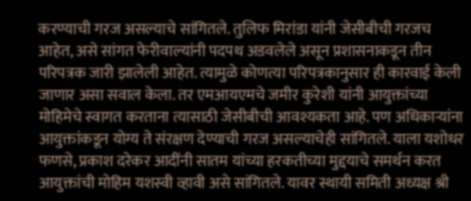करण्याची गरज असल्याचे सांगितले. तुलिफ मिरांडा यांनी जेसीबीची गरजच आहेत, असे सांगत फेरीवाल्यांनी पदपथ अडवलेले असून प्रशासनाकडून तीन परिपत्रक जारी झालेली आहेत. त्यामुळे कोणत्या परिपत्रकानुसार ही कारवाई केली जाणार असा सवाल केला. तर एमआयएमचे जमीर कुरेशी यांनी आयुक्तांच्या मोहिमेचे स्वागत करताना त्यासाठी जेसीबीची आवश्यकता आहे. पण अधिकाऱ्यांना आयुक्तांकडून योग्य ते संरक्षण देण्याची गरज असल्याचेही सांगितले. याला यशोधर फणसे, प्रकाश दरेकर आदींनी सातम यांच्या हरकतीच्या मुद्दयाचे समर्थन करत आयुक्तांची मोहिम यशस्वी व्हावी असे सांगितले. यावर स्थायी समिती अध्यक्ष श्री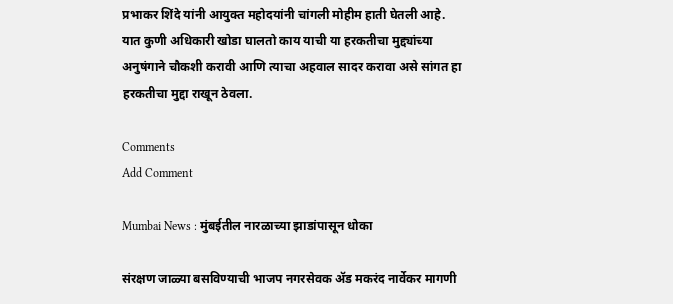प्रभाकर शिंदे यांनी आयुक्त महोदयांनी चांगली मोहीम हाती घेतली आहे. यात कुणी अधिकारी खोडा घालतो काय याची या हरकतीचा मुद्द्यांच्या अनुषंगाने चौकशी करावी आणि त्याचा अहवाल सादर करावा असे सांगत हा हरकतीचा मुद्दा राखून ठेवला.

Comments
Add Comment

Mumbai News : मुंबईतील नारळाच्या झाडांपासून धोका

संरक्षण जाळ्या बसविण्याची भाजप नगरसेवक अ‍ॅड मकरंद नार्वेकर मागणी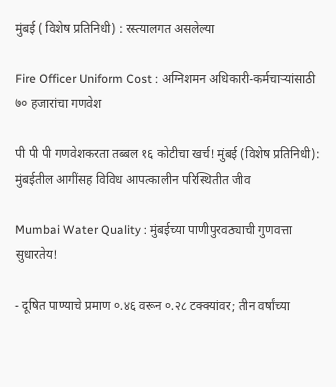मुंबई ( विशेष प्रतिनिधी) : रस्त्यालगत असलेल्या

Fire Officer Uniform Cost : अग्निशमन अधिकारी-कर्मचाऱ्यांसाठी ७० हजारांचा गणवेश

पी पी पी गणवेशकरता तब्बल १६ कोटीचा खर्च! मुंबई (विशेष प्रतिनिधी): मुंबईतील आगींसह विविध आपत्कालीन परिस्थितीत जीव

Mumbai Water Quality : मुंबईच्या पाणीपुरवठ्याची गुणवत्ता सुधारतेय!

- दूषित पाण्याचे प्रमाण ०.४६ वरून ०.२८ टक्क्यांवर; तीन वर्षांच्या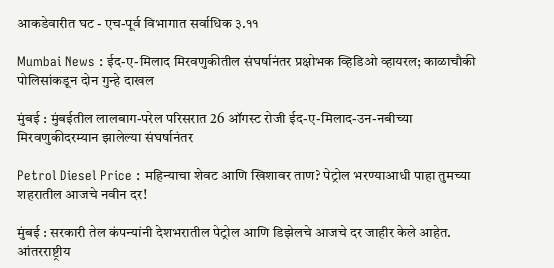आकडेवारीत घट - एच-पूर्व विभागात सर्वाधिक ३.११

Mumbai News : ईद-ए-मिलाद मिरवणुकीतील संघर्षानंतर प्रक्षोभक व्हिडिओ व्हायरल; काळाचौकी पोलिसांकडून दोन गुन्हे दाखल

मुंबई : मुंबईतील लालबाग-परेल परिसरात 26 ऑगस्ट रोजी ईद-ए-मिलाद-उन-नबीच्या मिरवणुकीदरम्यान झालेल्या संघर्षानंतर

Petrol Diesel Price : महिन्याचा शेवट आणि खिशावर ताण? पेट्रोल भरण्याआधी पाहा तुमच्या शहरातील आजचे नवीन दर!

मुंबई : सरकारी तेल कंपन्यांनी देशभरातील पेट्रोल आणि डिझेलचे आजचे दर जाहीर केले आहेत. आंतरराष्ट्रीय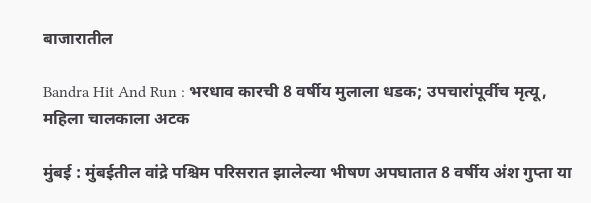बाजारातील

Bandra Hit And Run : भरधाव कारची 8 वर्षीय मुलाला धडक; उपचारांपूर्वीच मृत्यू, महिला चालकाला अटक

मुंबई : मुंबईतील वांद्रे पश्चिम परिसरात झालेल्या भीषण अपघातात 8 वर्षीय अंश गुप्ता या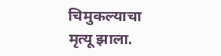चिमुकल्याचा मृत्यू झाला.